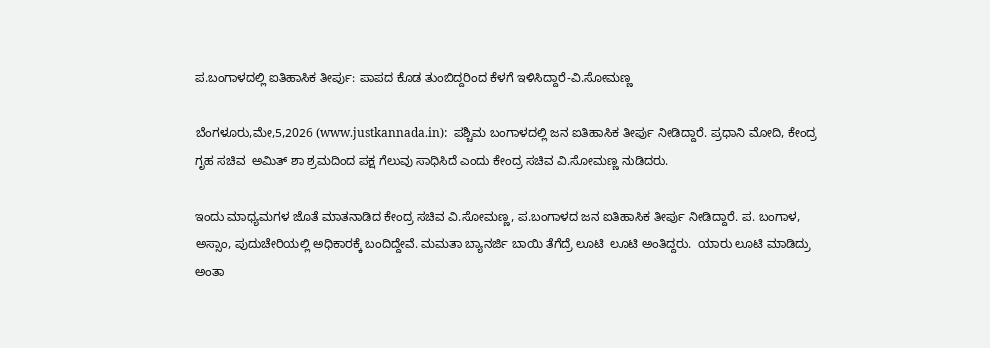ಪ.ಬಂಗಾಳದಲ್ಲಿ ಐತಿಹಾಸಿಕ ತೀರ್ಪು: ಪಾಪದ ಕೊಡ ತುಂಬಿದ್ದರಿಂದ ಕೆಳಗೆ ಇಳಿಸಿದ್ದಾರೆ-ವಿ.ಸೋಮಣ್ಣ

ಬೆಂಗಳೂರು,ಮೇ,5,2026 (www.justkannada.in):  ಪಶ್ಚಿಮ ಬಂಗಾಳದಲ್ಲಿ ಜನ ಐತಿಹಾಸಿಕ ತೀರ್ಪು ನೀಡಿದ್ದಾರೆ. ಪ್ರಧಾನಿ ಮೋದಿ, ಕೇಂದ್ರ ಗೃಹ ಸಚಿವ  ಅಮಿತ್ ಶಾ ಶ್ರಮದಿಂದ ಪಕ್ಷ ಗೆಲುವು ಸಾಧಿಸಿದೆ ಎಂದು ಕೇಂದ್ರ ಸಚಿವ ವಿ.ಸೋಮಣ್ಣ ನುಡಿದರು.

ಇಂದು ಮಾಧ್ಯಮಗಳ ಜೊತೆ ಮಾತನಾಡಿದ ಕೇಂದ್ರ ಸಚಿವ ವಿ.ಸೋಮಣ್ಣ, ಪ.ಬಂಗಾಳದ ಜನ ಐತಿಹಾಸಿಕ ತೀರ್ಪು ನೀಡಿದ್ದಾರೆ. ಪ. ಬಂಗಾಳ, ಅಸ್ಸಾಂ, ಪುದುಚೇರಿಯಲ್ಲಿ ಅಧಿಕಾರಕ್ಕೆ ಬಂದಿದ್ದೇವೆ. ಮಮತಾ ಬ್ಯಾನರ್ಜಿ ಬಾಯಿ ತೆಗೆದ್ರೆ ಲೂಟಿ  ಲೂಟಿ ಅಂತಿದ್ದರು.  ಯಾರು ಲೂಟಿ ಮಾಡಿದ್ರು ಅಂತಾ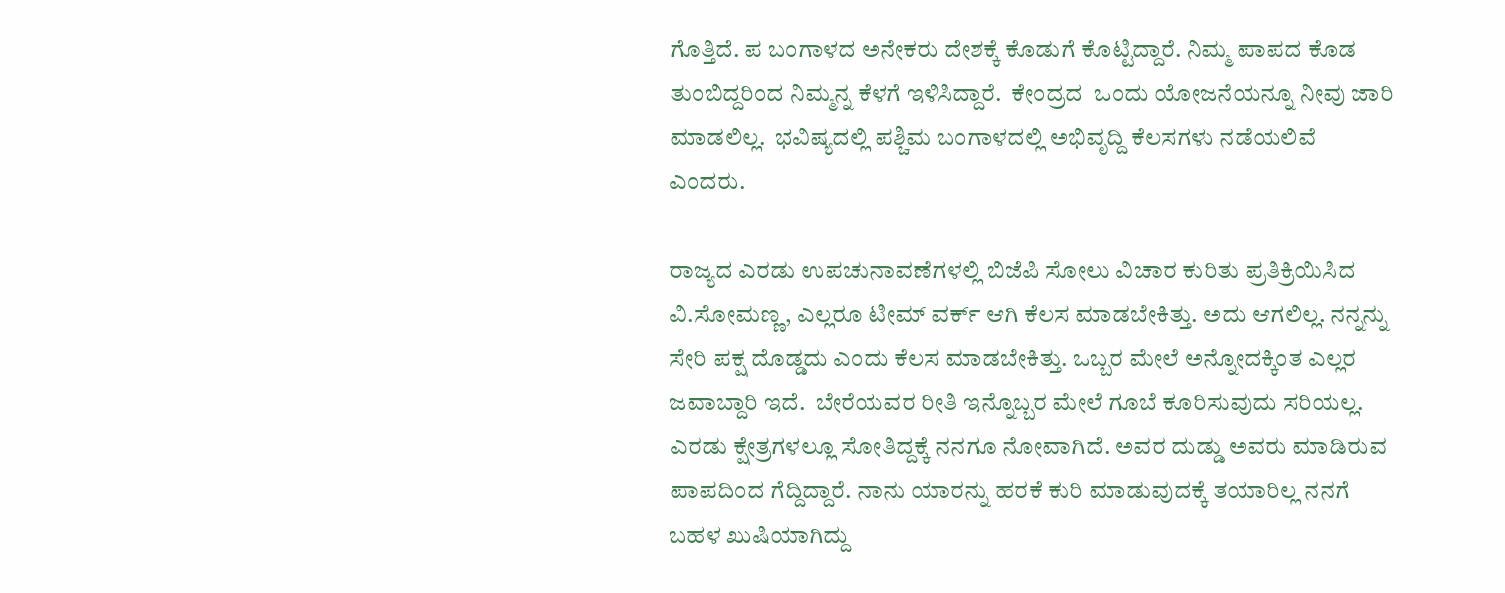ಗೊತ್ತಿದೆ. ಪ ಬಂಗಾಳದ ಅನೇಕರು ದೇಶಕ್ಕೆ ಕೊಡುಗೆ ಕೊಟ್ಟಿದ್ದಾರೆ. ನಿಮ್ಮ ಪಾಪದ ಕೊಡ ತುಂಬಿದ್ದರಿಂದ ನಿಮ್ಮನ್ನ ಕೆಳಗೆ ಇಳಿಸಿದ್ದಾರೆ.  ಕೇಂದ್ರದ  ಒಂದು ಯೋಜನೆಯನ್ನೂ ನೀವು ಜಾರಿ ಮಾಡಲಿಲ್ಲ.  ಭವಿಷ್ಯದಲ್ಲಿ ಪಶ್ಚಿಮ ಬಂಗಾಳದಲ್ಲಿ ಅಭಿವೃದ್ದಿ ಕೆಲಸಗಳು ನಡೆಯಲಿವೆ ಎಂದರು.

ರಾಜ್ಯದ ಎರಡು ಉಪಚುನಾವಣೆಗಳಲ್ಲಿ ಬಿಜೆಪಿ ಸೋಲು ವಿಚಾರ ಕುರಿತು ಪ್ರತಿಕ್ರಿಯಿಸಿದ ವಿ.ಸೋಮಣ್ಣ, ಎಲ್ಲರೂ ಟೀಮ್ ವರ್ಕ್ ಆಗಿ ಕೆಲಸ ಮಾಡಬೇಕಿತ್ತು. ಅದು ಆಗಲಿಲ್ಲ. ನನ್ನನ್ನು ಸೇರಿ ಪಕ್ಷ ದೊಡ್ಡದು ಎಂದು ಕೆಲಸ ಮಾಡಬೇಕಿತ್ತು. ಒಬ್ಬರ ಮೇಲೆ ಅನ್ನೋದಕ್ಕಿಂತ ಎಲ್ಲರ ಜವಾಬ್ದಾರಿ ಇದೆ.  ಬೇರೆಯವರ ರೀತಿ ಇನ್ನೊಬ್ಬರ ಮೇಲೆ ಗೂಬೆ ಕೂರಿಸುವುದು ಸರಿಯಲ್ಲ. ಎರಡು ಕ್ಷೇತ್ರಗಳಲ್ಲೂ ಸೋತಿದ್ದಕ್ಕೆ ನನಗೂ ನೋವಾಗಿದೆ. ಅವರ ದುಡ್ಡು ಅವರು ಮಾಡಿರುವ ಪಾಪದಿಂದ ಗೆದ್ದಿದ್ದಾರೆ. ನಾನು ಯಾರನ್ನು ಹರಕೆ ಕುರಿ ಮಾಡುವುದಕ್ಕೆ ತಯಾರಿಲ್ಲ ನನಗೆ ಬಹಳ ಖುಷಿಯಾಗಿದ್ದು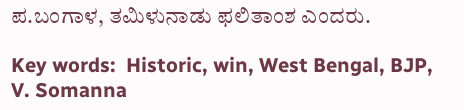ಪ.ಬಂಗಾಳ, ತಮಿಳುನಾಡು ಫಲಿತಾಂಶ ಎಂದರು.

Key words:  Historic, win, West Bengal, BJP, V. Somanna